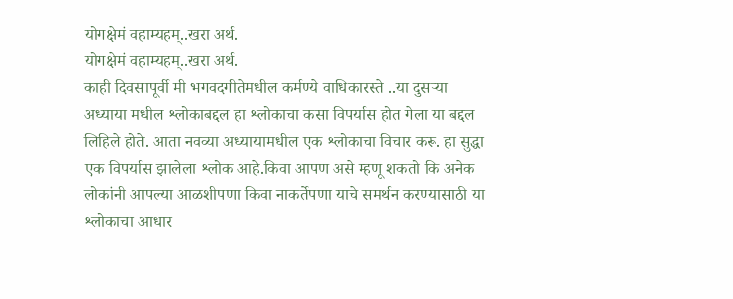योगक्षेमं वहाम्यहम्..खरा अर्थ.
योगक्षेमं वहाम्यहम्..खरा अर्थ.
काही दिवसापूर्वी मी भगवदगीतेमधील कर्मण्ये वाधिकारस्ते ..या दुसऱ्या अध्याया मधील श्लोकाबद्दल हा श्लोकाचा कसा विपर्यास होत गेला या बद्दल लिहिले होते. आता नवव्या अध्यायामधील एक श्लोकाचा विचार करू. हा सुद्धा एक विपर्यास झालेला श्लोक आहे.किवा आपण असे म्हणू शकतो कि अनेक लोकांनी आपल्या आळशीपणा किवा नाकर्तेपणा याचे समर्थन करण्यासाठी या श्लोकाचा आधार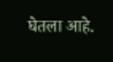घेतला आहे.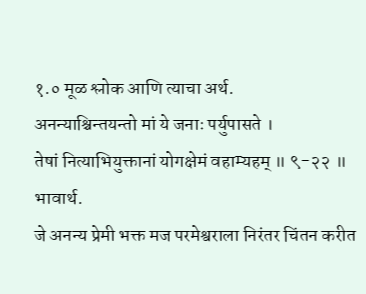१.० मूळ श्लोक आणि त्याचा अर्थ.
अनन्याश्चिन्तयन्तो मां ये जनाः पर्युपासते ।
तेषां नित्याभियुक्तानां योगक्षेमं वहाम्यहम् ॥ ९-२२ ॥
भावार्थ.
जे अनन्य प्रेमी भक्त मज परमेश्वराला निरंतर चिंतन करीत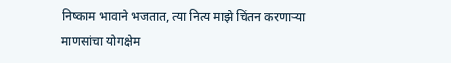निष्काम भावाने भजतात, त्या नित्य माझे चिंतन करणाऱ्या माणसांचा योगक्षेम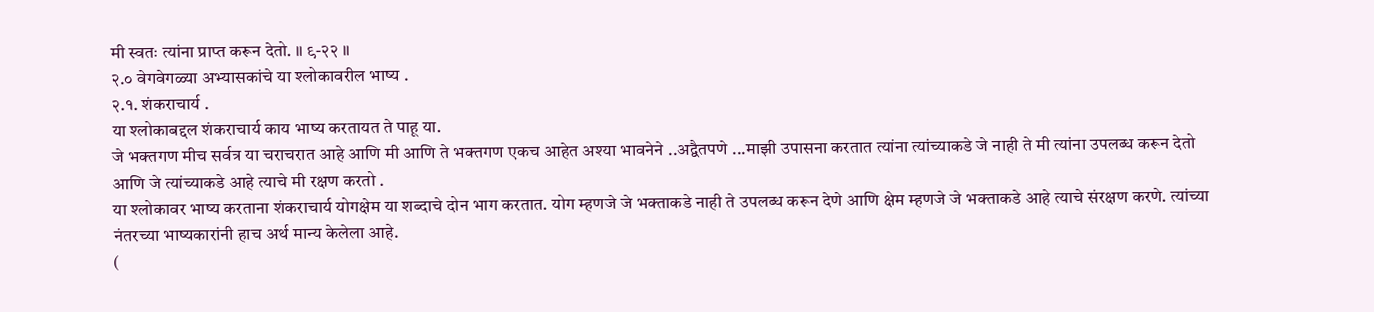मी स्वतः त्यांना प्राप्त करून देतो. ॥ ९-२२ ॥
२.० वेगवेगळ्या अभ्यासकांचे या श्लोकावरील भाष्य .
२.१. शंकराचार्य .
या श्लोकाबद्दल शंकराचार्य काय भाष्य करतायत ते पाहू या.
जे भक्तगण मीच सर्वत्र या चराचरात आहे आणि मी आणि ते भक्तगण एकच आहेत अश्या भावनेने ..अद्वैतपणे ...माझी उपासना करतात त्यांना त्यांच्याकडे जे नाही ते मी त्यांना उपलब्ध करून देतो आणि जे त्यांच्याकडे आहे त्याचे मी रक्षण करतो .
या श्लोकावर भाष्य करताना शंकराचार्य योगक्षेम या शब्दाचे दोन भाग करतात. योग म्हणजे जे भक्ताकडे नाही ते उपलब्ध करून देणे आणि क्षेम म्हणजे जे भक्ताकडे आहे त्याचे संरक्षण करणे. त्यांच्या नंतरच्या भाष्यकारांनी हाच अर्थ मान्य केलेला आहे.
(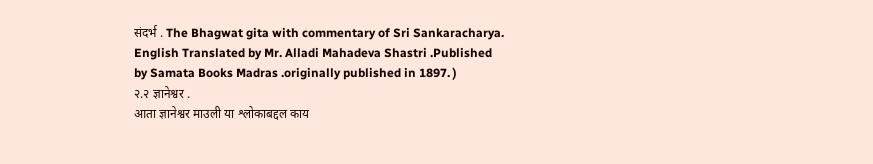संदर्भ . The Bhagwat gita with commentary of Sri Sankaracharya. English Translated by Mr. Alladi Mahadeva Shastri .Published by Samata Books Madras .originally published in 1897. )
२.२ ज्ञानेश्वर .
आता ज्ञानेश्वर माउली या श्लोकाबद्दल काय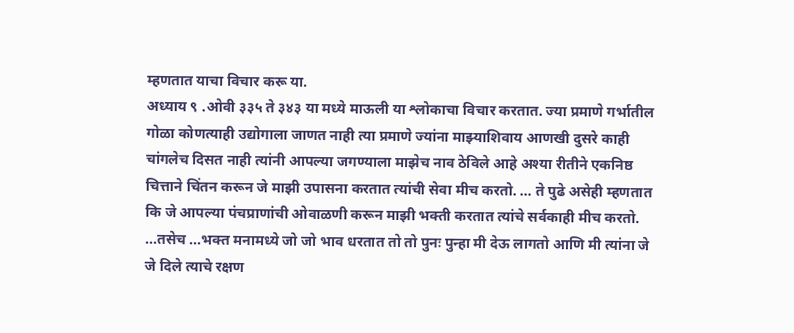म्हणतात याचा विचार करू या.
अध्याय ९ .ओवी ३३५ ते ३४३ या मध्ये माऊली या श्लोकाचा विचार करतात. ज्या प्रमाणे गर्भातील गोळा कोणत्याही उद्योगाला जाणत नाही त्या प्रमाणे ज्यांना माझ्याशिवाय आणखी दुसरे काही चांगलेच दिसत नाही त्यांनी आपल्या जगण्याला माझेच नाव ठेविले आहे अश्या रीतीने एकनिष्ठ चित्ताने चिंतन करून जे माझी उपासना करतात त्यांची सेवा मीच करतो. … ते पुढे असेही म्हणतात कि जे आपल्या पंचप्राणांची ओवाळणी करून माझी भक्ती करतात त्यांचे सर्वकाही मीच करतो. ...तसेच ...भक्त मनामध्ये जो जो भाव धरतात तो तो पुनः पुन्हा मी देऊ लागतो आणि मी त्यांना जे जे दिले त्याचे रक्षण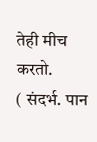तेही मीच करतो.
( संदर्भ. पान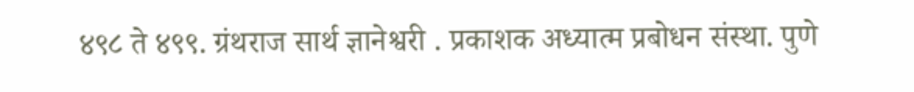४९८ ते ४९९. ग्रंथराज सार्थ ज्ञानेश्वरी . प्रकाशक अध्यात्म प्रबोधन संस्था. पुणे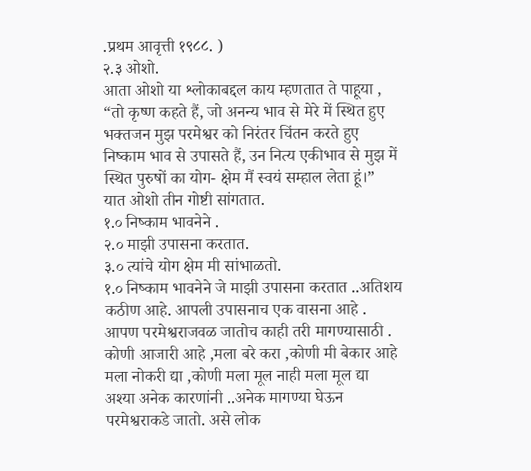.प्रथम आवृत्ती १९८८. )
२.३ ओशो.
आता ओशो या श्लोकाबद्दल काय म्हणतात ते पाहूया ,
“तो कृष्ण कहते हैं, जो अनन्य भाव से मेरे में स्थित हुए भक्तजन मुझ परमेश्वर को निरंतर चिंतन करते हुए निष्काम भाव से उपासते हैं, उन नित्य एकीभाव से मुझ में स्थित पुरुषों का योग- क्षेम मैं स्वयं सम्हाल लेता हूं।”
यात ओशो तीन गोष्टी सांगतात.
१.० निष्काम भावनेने .
२.० माझी उपासना करतात.
३.० त्यांचे योग क्षेम मी सांभाळतो.
१.० निष्काम भावनेने जे माझी उपासना करतात ..अतिशय कठीण आहे. आपली उपासनाच एक वासना आहे . आपण परमेश्वराजवळ जातोच काही तरी मागण्यासाठी . कोणी आजारी आहे ,मला बरे करा ,कोणी मी बेकार आहे मला नोकरी द्या ,कोणी मला मूल नाही मला मूल द्या अश्या अनेक कारणांनी ..अनेक मागण्या घेऊन परमेश्वराकडे जातो. असे लोक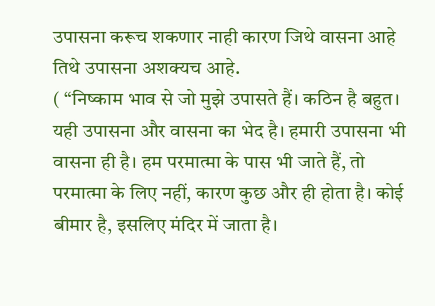उपासना करूच शकणार नाही कारण जिथे वासना आहे तिथे उपासना अशक्यच आहे.
( “निष्काम भाव से जो मुझे उपासते हैं। कठिन है बहुत। यही उपासना और वासना का भेद है। हमारी उपासना भी वासना ही है। हम परमात्मा के पास भी जाते हैं, तो परमात्मा के लिए नहीं, कारण कुछ और ही होता है। कोई बीमार है, इसलिए मंदिर में जाता है।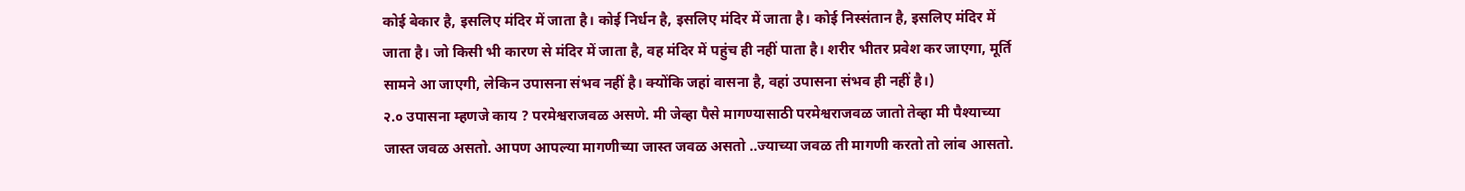कोई बेकार है, इसलिए मंदिर में जाता है। कोई निर्धन है, इसलिए मंदिर में जाता है। कोई निस्संतान है, इसलिए मंदिर में जाता है। जो किसी भी कारण से मंदिर में जाता है, वह मंदिर में पहुंच ही नहीं पाता है। शरीर भीतर प्रवेश कर जाएगा, मूर्ति सामने आ जाएगी, लेकिन उपासना संभव नहीं है। क्योंकि जहां वासना है, वहां उपासना संभव ही नहीं है।)
२.० उपासना म्हणजे काय ? परमेश्वराजवळ असणे. मी जेव्हा पैसे मागण्यासाठी परमेश्वराजवळ जातो तेव्हा मी पैश्याच्या जास्त जवळ असतो. आपण आपल्या मागणीच्या जास्त जवळ असतो ..ज्याच्या जवळ ती मागणी करतो तो लांब आसतो.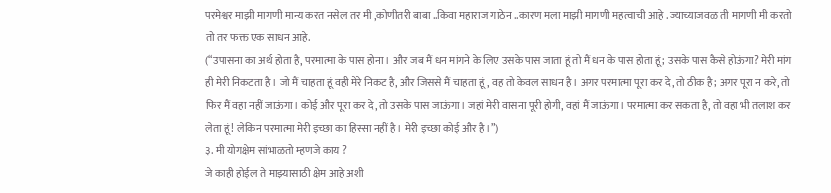परमेश्वर माझी मागणी मान्य करत नसेल तर मी ,कोणीतरी बाबा ..किवा महाराज गाठेन ..कारण मला माझी मागणी महत्वाची आहे . ज्याच्याजवळ ती मागणी मी करतो तो तर फक्त एक साधन आहे.
(“उपासना का अर्थ होता है, परमात्मा के पास होना। और जब मैं धन मांगने के लिए उसके पास जाता हूं तो मैं धन के पास होता हूं; उसके पास कैसे होऊंगा? मेरी मांग ही मेरी निकटता है। जो मैं चाहता हूं वही मेरे निकट है, और जिससे मैं चाहता हूं, वह तो केवल साधन है। अगर परमात्मा पूरा कर दे, तो ठीक है; अगर पूरा न करे, तो फिर मैं वहा नहीं जाऊंगा। कोई और पूरा कर दे, तो उसके पास जाऊंगा। जहां मेरी वासना पूरी होगी, वहां मैं जाऊंगा। परमात्मा कर सकता है, तो वहा भी तलाश कर लेता हूं! लेकिन परमात्मा मेरी इच्छा का हिस्सा नहीं है। मेरी इच्छा कोई और है।”)
३. मी योगक्षेम सांभाळतो म्हणजे काय ?
जे काही होईल ते माझ्यासाठी क्षेम आहे अशी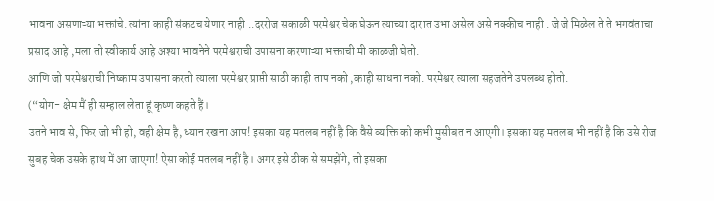भावना असणाऱ्या भक्तांचे. त्यांना काही संकटच येणार नाही ..दररोज सकाळी परमेश्वर चेक घेऊन त्याच्या दारात उभा असेल असे नक्कीच नाही . जे जे मिळेल ते ते भगवंताचा प्रसाद आहे ,मला तो स्वीकार्य आहे अश्या भावनेने परमेश्वराची उपासना करणाऱ्या भक्ताची मी काळजी घेतो.
आणि जो परमेश्वराची निष्काम उपासना करतो त्याला परमेश्वर प्राप्ती साठी काही ताप नको ,काही साधना नको. परमेश्वर त्याला सहजतेने उपलब्ध होतो.
(“योग- क्षेम मैं ही सम्हाल लेता हूं कृष्ण कहते हैं।
उतने भाव से, फिर जो भी हो, वही क्षेम है, ध्यान रखना आप! इसका यह मतलब नहीं है कि वैसे व्यक्ति को कभी मुसीबत न आएगी। इसका यह मतलब भी नहीं है कि उसे रोज सुबह चेक उसके हाथ में आ जाएगा! ऐसा कोई मतलब नहीं है। अगर इसे ठीक से समझेंगे, तो इसका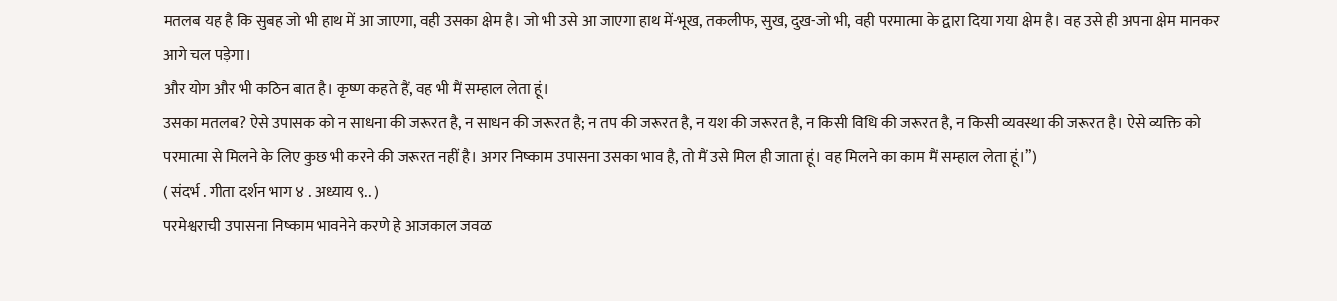मतलब यह है कि सुबह जो भी हाथ में आ जाएगा, वही उसका क्षेम है। जो भी उसे आ जाएगा हाथ में-भूख, तकलीफ, सुख, दुख-जो भी, वही परमात्मा के द्वारा दिया गया क्षेम है। वह उसे ही अपना क्षेम मानकर आगे चल पड़ेगा।
और योग और भी कठिन बात है। कृष्ण कहते हैं, वह भी मैं सम्हाल लेता हूं।
उसका मतलब? ऐसे उपासक को न साधना की जरूरत है, न साधन की जरूरत है; न तप की जरूरत है, न यश की जरूरत है, न किसी विधि की जरूरत है, न किसी व्यवस्था की जरूरत है। ऐसे व्यक्ति को परमात्मा से मिलने के लिए कुछ भी करने की जरूरत नहीं है। अगर निष्काम उपासना उसका भाव है, तो मैं उसे मिल ही जाता हूं। वह मिलने का काम मैं सम्हाल लेता हूं।”)
( संदर्भ . गीता दर्शन भाग ४ . अध्याय ९.. )
परमेश्वराची उपासना निष्काम भावनेने करणे हे आजकाल जवळ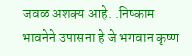जवळ अशक्य आहे. .निष्काम भावनेने उपासना हे जे भगवान कृष्ण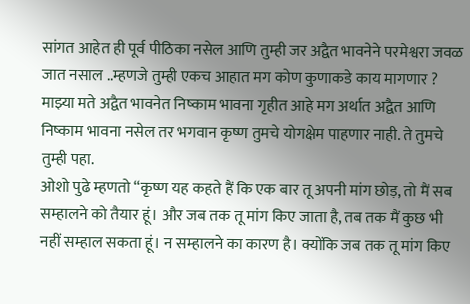सांगत आहेत ही पूर्व पीठिका नसेल आणि तुम्ही जर अद्वैत भावनेने परमेश्वरा जवळ जात नसाल ..म्हणजे तुम्ही एकच आहात मग कोण कुणाकडे काय मागणार ? माझ्या मते अद्वैत भावनेत निष्काम भावना गृहीत आहे मग अर्थात अद्वैत आणि निष्काम भावना नसेल तर भगवान कृष्ण तुमचे योगक्षेम पाहणार नाही. ते तुमचे तुम्ही पहा.
ओशो पुढे म्हणतो “कृष्ण यह कहते हैं कि एक बार तू अपनी मांग छोड़, तो मैं सब सम्हालने को तैयार हूं। और जब तक तू मांग किए जाता है, तब तक मैं कुछ भी नहीं सम्हाल सकता हूं। न सम्हालने का कारण है। क्योंकि जब तक तू मांग किए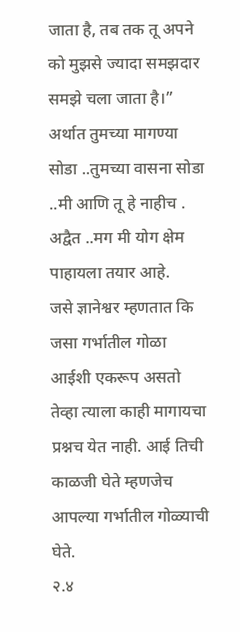जाता है, तब तक तू अपने को मुझसे ज्यादा समझदार समझे चला जाता है।”
अर्थात तुमच्या मागण्या सोडा ..तुमच्या वासना सोडा ..मी आणि तू हे नाहीच . अद्वैत ..मग मी योग क्षेम पाहायला तयार आहे.
जसे ज्ञानेश्वर म्हणतात कि जसा गर्भातील गोळा आईशी एकरूप असतो तेव्हा त्याला काही मागायचा प्रश्नच येत नाही. आई तिची काळजी घेते म्हणजेच आपल्या गर्भातील गोळ्याची घेते.
२.४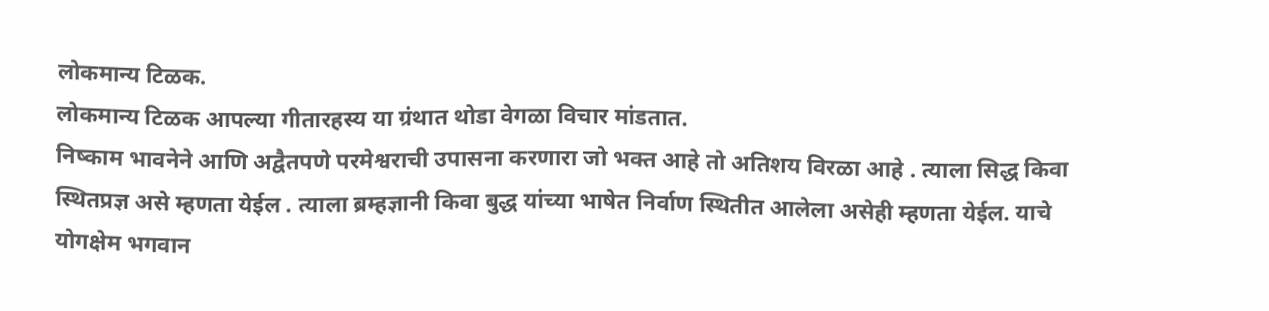लोकमान्य टिळक.
लोकमान्य टिळक आपल्या गीतारहस्य या ग्रंथात थोडा वेगळा विचार मांडतात.
निष्काम भावनेने आणि अद्वैतपणे परमेश्वराची उपासना करणारा जो भक्त आहे तो अतिशय विरळा आहे . त्याला सिद्ध किवा स्थितप्रज्ञ असे म्हणता येईल . त्याला ब्रम्हज्ञानी किवा बुद्ध यांच्या भाषेत निर्वाण स्थितीत आलेला असेही म्हणता येईल. याचे योगक्षेम भगवान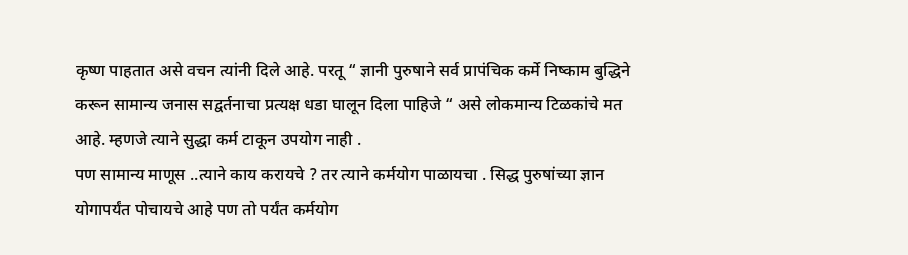कृष्ण पाहतात असे वचन त्यांनी दिले आहे. परतू “ ज्ञानी पुरुषाने सर्व प्रापंचिक कर्मे निष्काम बुद्धिने करून सामान्य जनास सद्वर्तनाचा प्रत्यक्ष धडा घालून दिला पाहिजे “ असे लोकमान्य टिळकांचे मत आहे. म्हणजे त्याने सुद्धा कर्म टाकून उपयोग नाही .
पण सामान्य माणूस ..त्याने काय करायचे ? तर त्याने कर्मयोग पाळायचा . सिद्ध पुरुषांच्या ज्ञान योगापर्यंत पोचायचे आहे पण तो पर्यंत कर्मयोग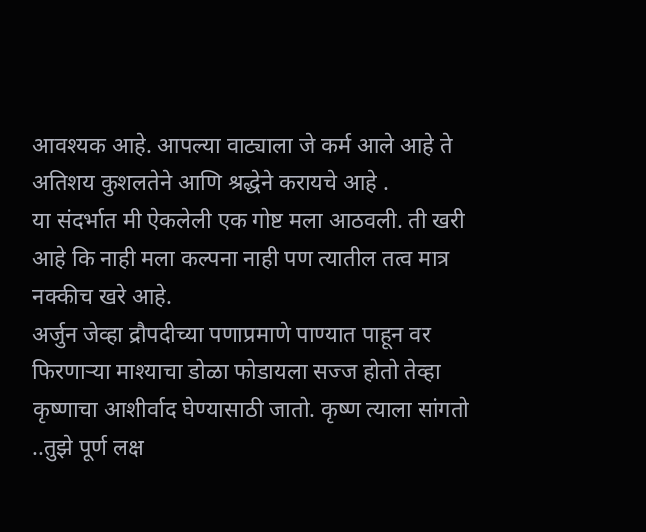आवश्यक आहे. आपल्या वाट्याला जे कर्म आले आहे ते अतिशय कुशलतेने आणि श्रद्धेने करायचे आहे .
या संदर्भात मी ऐकलेली एक गोष्ट मला आठवली. ती खरी आहे कि नाही मला कल्पना नाही पण त्यातील तत्व मात्र नक्कीच खरे आहे.
अर्जुन जेव्हा द्रौपदीच्या पणाप्रमाणे पाण्यात पाहून वर फिरणाऱ्या माश्याचा डोळा फोडायला सज्ज होतो तेव्हा कृष्णाचा आशीर्वाद घेण्यासाठी जातो. कृष्ण त्याला सांगतो ..तुझे पूर्ण लक्ष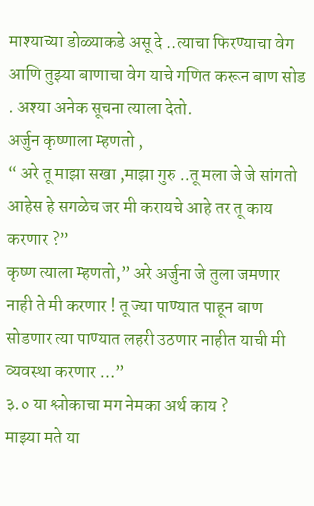माश्याच्या डोळ्याकडे असू दे ..त्याचा फिरण्याचा वेग आणि तुझ्या बाणाचा वेग याचे गणित करून बाण सोड . अश्या अनेक सूचना त्याला देतो.
अर्जुन कृष्णाला म्हणतो ,
“ अरे तू माझा सखा ,माझा गुरु ..तू मला जे जे सांगतो आहेस हे सगळेच जर मी करायचे आहे तर तू काय करणार ?”
कृष्ण त्याला म्हणतो,” अरे अर्जुना जे तुला जमणार नाही ते मी करणार ! तू ज्या पाण्यात पाहून बाण सोडणार त्या पाण्यात लहरी उठणार नाहीत याची मी व्यवस्था करणार …”
३.० या श्लोकाचा मग नेमका अर्थ काय ?
माझ्या मते या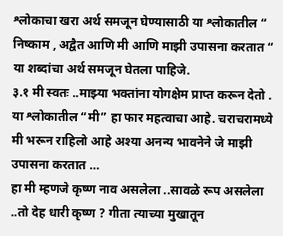श्लोकाचा खरा अर्थ समजून घेण्यासाठी या श्लोकातील “ निष्काम , अद्वैत आणि मी आणि माझी उपासना करतात “ या शब्दांचा अर्थ समजून घेतला पाहिजे.
३.१ मी स्वतः ..माझ्या भक्तांना योगक्षेम प्राप्त करून देतो .
या श्लोकातील “मी” हा फार महत्वाचा आहे. चराचरामध्ये मी भरून राहिलो आहे अश्या अनन्य भावनेने जे माझी उपासना करतात …
हा मी म्हणजे कृष्ण नाव असलेला ..सावळे रूप असलेला ..तो देह धारी कृष्ण ? गीता त्याच्या मुखातून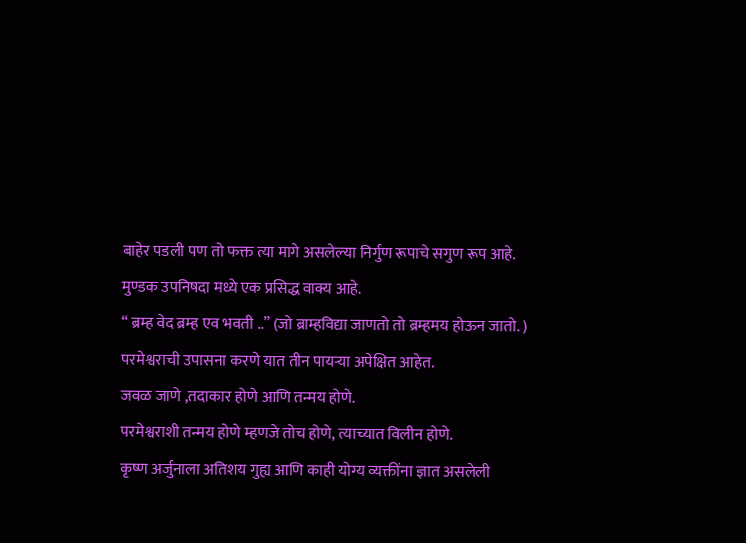बाहेर पडली पण तो फक्त त्या मागे असलेल्या निर्गुण रूपाचे सगुण रूप आहे.
मुण्डक उपनिषदा मध्ये एक प्रसिद्ध वाक्य आहे.
“ ब्रम्ह वेद ब्रम्ह एव भवती ..” (जो ब्राम्हविद्या जाणतो तो ब्रम्हमय होऊन जातो. )
परमेश्वराची उपासना करणे यात तीन पायऱ्या अपेक्षित आहेत.
जवळ जाणे ,तदाकार होणे आणि तन्मय होणे.
परमेश्वराशी तन्मय होणे म्हणजे तोच होणे, त्याच्यात विलीन होणे.
कृष्ण अर्जुनाला अतिशय गुह्य आणि काही योग्य व्यक्तींना ज्ञात असलेली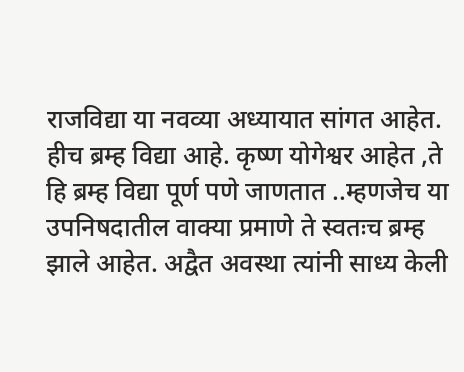राजविद्या या नवव्या अध्यायात सांगत आहेत. हीच ब्रम्ह विद्या आहे. कृष्ण योगेश्वर आहेत ,ते हि ब्रम्ह विद्या पूर्ण पणे जाणतात ..म्हणजेच या उपनिषदातील वाक्या प्रमाणे ते स्वतःच ब्रम्ह झाले आहेत. अद्वैत अवस्था त्यांनी साध्य केली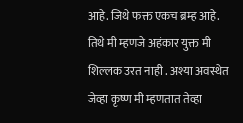आहे. जिथे फक्त एकच ब्रम्ह आहे. तिथे मी म्हणजे अहंकार युक्त मी शिल्लक उरत नाही . अश्या अवस्थेत जेव्हा कृष्ण मी म्हणतात तेव्हा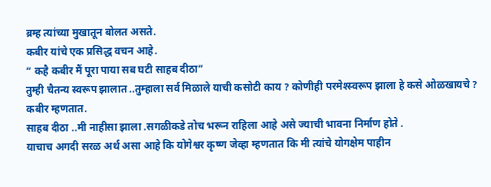ब्रम्ह त्यांच्या मुखातून बोलत असते.
कबीर यांचे एक प्रसिद्ध वचन आहे.
“ कहै कबीर मैं पूरा पाया सब घटी साहब दीठा”
तुम्ही चैतन्य स्वरूप झालात ..तुम्हाला सर्व मिळाले याची कसोटी काय ? कोणीही परमेश्स्वरूप झाला हे कसे ओळखायचे ? कबीर म्हणतात.
साहब दीठा ..मी नाहीसा झाला .सगळीकडे तोच भरून राहिला आहे असे ज्याची भावना निर्माण होते .
याचाच अगदी सरळ अर्थ असा आहे कि योगेश्वर कृष्ण जेव्हा म्हणतात कि मी त्यांचे योगक्षेम पाहीन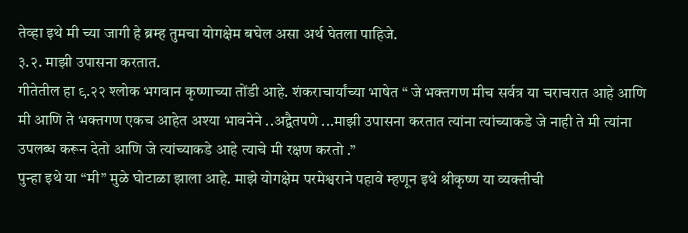तेव्हा इथे मी च्या जागी हे ब्रम्ह तुमचा योगक्षेम बघेल असा अर्थ घेतला पाहिजे.
३.२. माझी उपासना करतात.
गीतेतील हा ९.२२ श्लोक भगवान कृष्णाच्या तोंडी आहे. शंकराचार्यांच्या भाषेत “ जे भक्तगण मीच सर्वत्र या चराचरात आहे आणि मी आणि ते भक्तगण एकच आहेत अश्या भावनेने ..अद्वैतपणे ...माझी उपासना करतात त्यांना त्यांच्याकडे जे नाही ते मी त्यांना उपलब्ध करून देतो आणि जे त्यांच्याकडे आहे त्याचे मी रक्षण करतो .”
पुन्हा इथे या “मी” मुळे घोटाळा झाला आहे. माझे योगक्षेम परमेश्वराने पहावे म्हणून इथे श्रीकृष्ण या व्यक्तीची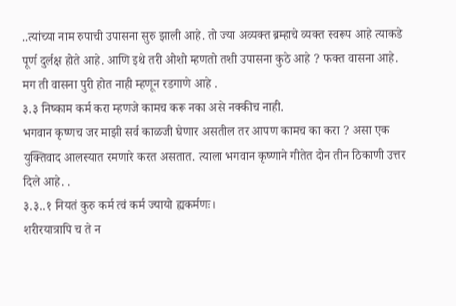..त्यांच्या नाम रुपाची उपासना सुरु झाली आहे. तो ज्या अव्यक्त ब्रम्हाचे व्यक्त स्वरूप आहे त्याकडे पूर्ण दुर्लक्ष होते आहे. आणि इथे तरी ओशो म्हणतो तशी उपासना कुठे आहे ? फक्त वासना आहे. मग ती वासना पुरी होत नाही म्हणून रडगाणे आहे .
३.३ निष्काम कर्म करा म्हणजे कामच करू नका असे नक्कीच नाही.
भगवान कृष्णच जर माझी सर्व काळजी घेणार असतील तर आपण कामच का करा ? असा एक युक्तिवाद आलस्यात रमणारे करत असतात. त्याला भगवान कृष्णाने गीतेत दोन तीन ठिकाणी उत्तर दिले आहे. .
३.३..१ नियतं कुरु कर्म त्वं कर्म ज्यायो ह्यकर्मणः।
शरीरयात्रापि च ते न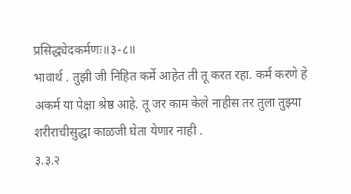प्रसिद्ध्येदकर्मणः॥३-८॥
भावार्थ . तुझी जी निहित कर्मे आहेत ती तू करत रहा. कर्म करणे हे अकर्म या पेक्षा श्रेष्ठ आहे. तू जर काम केले नाहीस तर तुला तुझ्या शरीराचीसुद्धा काळजी घेता येणार नाही .
३.३.२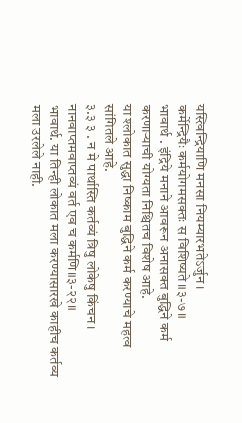यस्त्विन्द्रियाणि मनसा नियम्यारभतेऽर्जुन।
कर्मेन्द्रियैः कर्मयोगमसक्तः स विशिष्यते॥३-७॥
भावार्थ . इंद्रिये मनाने आवरून अनासक्त बुद्धिने कर्म करणाऱ्याची योग्यता निश्चितच विशेष आहे.
या श्लोकात सुद्धा निष्काम बुद्धिने कर्म करण्याचे महत्व सांगितले आहे.
३.३ ३ . न मे पार्थास्ति कर्तव्यं त्रिषु लोकेषु किंचन।
नानवाप्तमवाप्तव्यं वर्त एव च कर्मणि॥३-२२॥
भावार्थ. या तिन्ही लोकात मला करण्यासारखे काहीच कर्तव्य मला उरलेले नाही.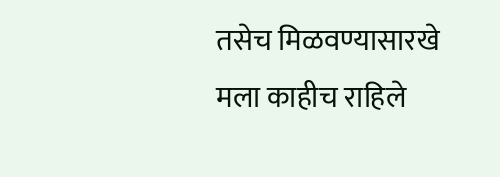तसेच मिळवण्यासारखे मला काहीच राहिले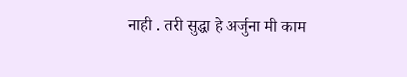नाही . तरी सुद्धा हे अर्जुना मी काम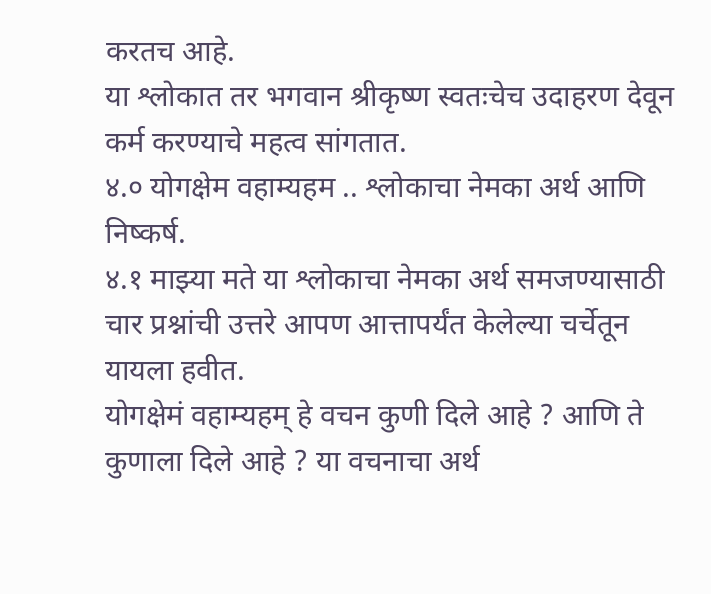करतच आहे.
या श्लोकात तर भगवान श्रीकृष्ण स्वतःचेच उदाहरण देवून कर्म करण्याचे महत्व सांगतात.
४.० योगक्षेम वहाम्यहम .. श्लोकाचा नेमका अर्थ आणि निष्कर्ष.
४.१ माझ्या मते या श्लोकाचा नेमका अर्थ समजण्यासाठी चार प्रश्नांची उत्तरे आपण आत्तापर्यंत केलेल्या चर्चेतून यायला हवीत.
योगक्षेमं वहाम्यहम् हे वचन कुणी दिले आहे ? आणि ते कुणाला दिले आहे ? या वचनाचा अर्थ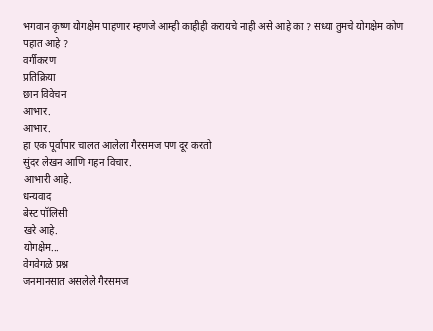भगवान कृष्ण योगक्षेम पाहणार म्हणजे आम्ही काहीही करायचे नाही असे आहे का ? सध्या तुमचे योगक्षेम कोण पहात आहे ?
वर्गीकरण
प्रतिक्रिया
छान विवेचन
आभार.
आभार.
हा एक पूर्वापार चालत आलेला गैरसमज पण दूर करतो
सुंदर लेखन आणि गहन विचार.
आभारी आहे.
धन्यवाद
बेस्ट पॉलिसी
खरे आहे.
योगक्षेम...
वेगवेगळे प्रश्न
जनमानसात असलेले गैरसमज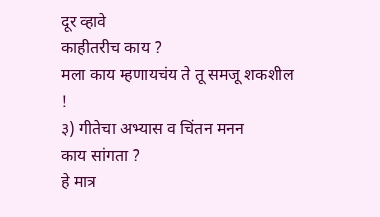दूर व्हावे
काहीतरीच काय ?
मला काय म्हणायचंय ते तू समजू शकशील !
३) गीतेचा अभ्यास व चिंतन मनन
काय सांगता ?
हे मात्र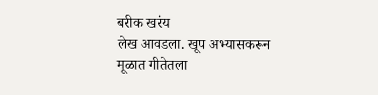बरीक खरंय
लेख आवडला. खूप अभ्यासकरून
मूळात गीतेतला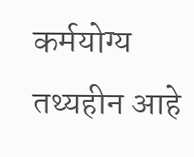कर्मयोग्य तथ्यहीन आहे